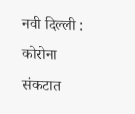नवी दिल्ली : कोरोना संकटात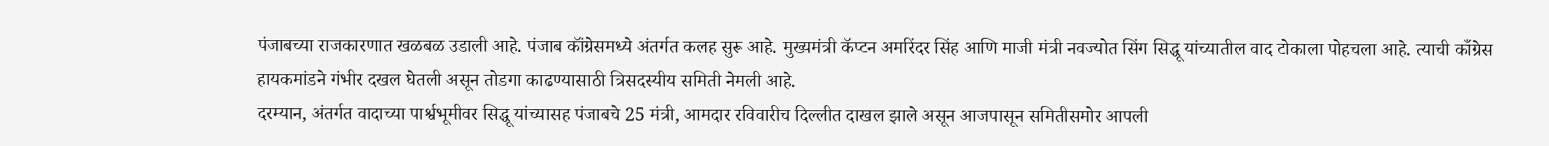पंजाबच्या राजकारणात खळबळ उडाली आहे. पंजाब कॉंग्रेसमध्ये अंतर्गत कलह सुरू आहे. मुख्यमंत्री कॅप्टन अमरिंदर सिंह आणि माजी मंत्री नवज्योत सिंग सिद्धू यांच्यातील वाद टोकाला पोहचला आहे. त्याची काँग्रेस हायकमांडने गंभीर दखल घेतली असून तोडगा काढण्यासाठी त्रिसदस्यीय समिती नेमली आहे.
दरम्यान, अंतर्गत वादाच्या पार्श्वभूमीवर सिद्धू यांच्यासह पंजाबचे 25 मंत्री, आमदार रविवारीच दिल्लीत दाखल झाले असून आजपासून समितीसमोर आपली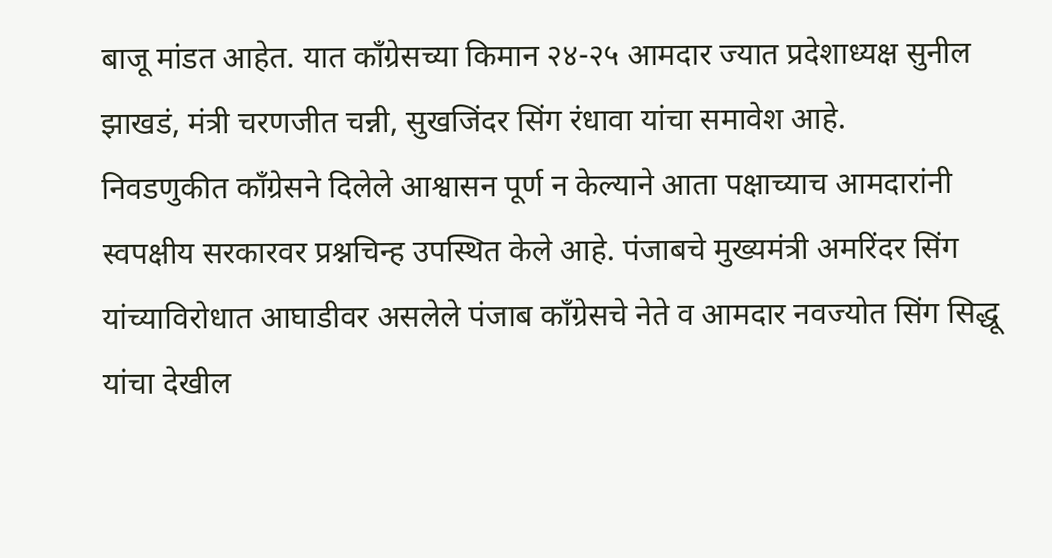बाजू मांडत आहेत. यात काँग्रेसच्या किमान २४-२५ आमदार ज्यात प्रदेशाध्यक्ष सुनील झाखडं, मंत्री चरणजीत चन्नी, सुखजिंदर सिंग रंधावा यांचा समावेश आहे.
निवडणुकीत काँग्रेसने दिलेले आश्वासन पूर्ण न केल्याने आता पक्षाच्याच आमदारांनी स्वपक्षीय सरकारवर प्रश्नचिन्ह उपस्थित केले आहे. पंजाबचे मुख्यमंत्री अमरिंदर सिंग यांच्याविरोधात आघाडीवर असलेले पंजाब काँग्रेसचे नेते व आमदार नवज्योत सिंग सिद्धू यांचा देखील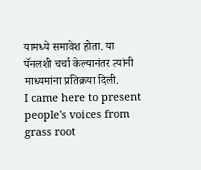यामध्ये समावेश होता. या पॅनलशी चर्चा केल्यानंतर त्यांनी माध्यमांना प्रतिक्रया दिली.
I came here to present people's voices from grass root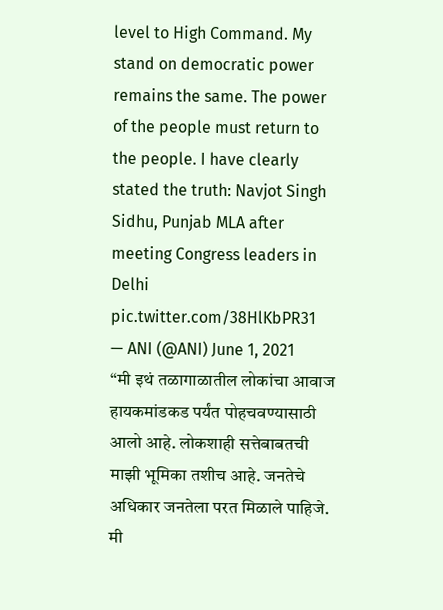level to High Command. My stand on democratic power remains the same. The power of the people must return to the people. I have clearly stated the truth: Navjot Singh Sidhu, Punjab MLA after meeting Congress leaders in Delhi pic.twitter.com/38HlKbPR31
— ANI (@ANI) June 1, 2021
“मी इथं तळागाळातील लोकांचा आवाज हायकमांडकड पर्यंत पोहचवण्यासाठी आलो आहे. लोकशाही सत्तेबाबतची माझी भूमिका तशीच आहे. जनतेचे अधिकार जनतेला परत मिळाले पाहिजे. मी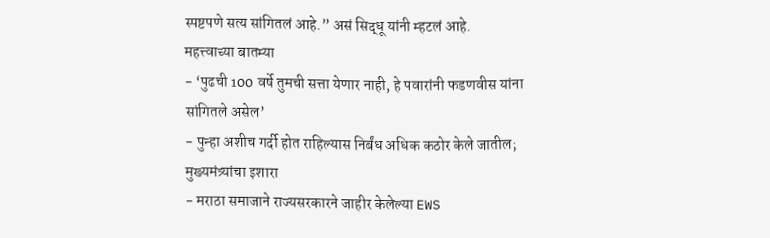स्पष्टपणे सत्य सांगितलं आहे.” असं सिद्धू यांनी म्हटलं आहे.
महत्त्वाच्या बातम्या
- ‘पुढची 100 वर्षे तुमची सत्ता येणार नाही, हे पवारांनी फडणवीस यांना सांगितले असेल’
- पुन्हा अशीच गर्दी होत राहिल्यास निर्बंध अधिक कठोर केले जातील; मुख्यमंत्र्यांचा इशारा
- मराठा समाजाने राज्यसरकारने जाहीर केलेल्या EWS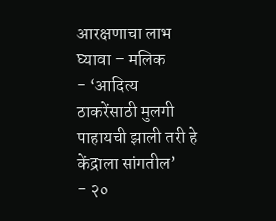आरक्षणाचा लाभ घ्यावा – मलिक
- ‘आदित्य ठाकरेंसाठी मुलगी पाहायची झाली तरी हे केंद्राला सांगतील’
- २०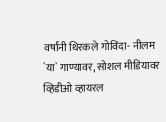वर्षांनी थिरकले गोविंदा- नीलम `या` गाण्यावर, सोशल मीडियावर व्हिडीओ व्हायरल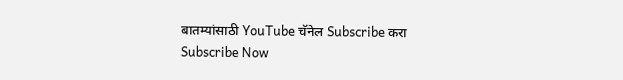बातम्यांसाठी YouTube चॅनेल Subscribe करा
Subscribe Now